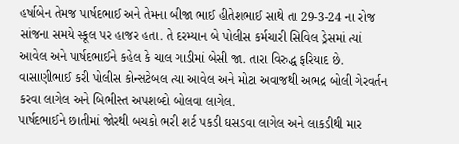હર્ષાબેન તેમજ પાર્ષદભાઈ અને તેમના બીજા ભાઈ હીતેશભાઈ સાથે તા 29-3-24 ના રોજ સાંજના સમયે સ્કૂલ પર હાજર હતા. તે દરમ્યાન બે પોલીસ કર્મચારી સિવિલ ડ્રેસમાં ત્યાં આવેલ અને પાર્ષદભાઈને કહેલ કે ચાલ ગાડીમાં બેસી જા. તારા વિરુદ્ધ ફરિયાદ છે. વાસાણીભાઈ કરી પોલીસ કોન્સટેબલ ત્યા આવેલ અને મોટા અવાજથી અભદ્ર બોલી ગેરવર્તન કરવા લાગેલ અને બિભીસ્ત અપશબ્દો બોલવા લાગેલ.
પાર્ષદભાઈને છાતીમાં જોરથી બચકો ભરી શર્ટ પકડી ઘસડવા લાગેલ અને લાકડીથી માર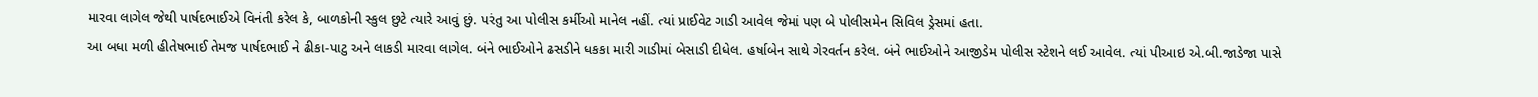મારવા લાગેલ જેથી પાર્ષદભાઈએ વિનંતી કરેલ કે, બાળકોની સ્કુલ છુટે ત્યારે આવું છું. પરંતુ આ પોલીસ કર્મીઓ માનેલ નહીં. ત્યાં પ્રાઈવેટ ગાડી આવેલ જેમાં પણ બે પોલીસમેન સિવિલ ડ્રેસમાં હતા.
આ બધા મળી હીતેષભાઈ તેમજ પાર્ષદભાઈ ને ઢીકા-પાટુ અને લાકડી મારવા લાગેલ. બંને ભાઈઓને ઢસડીને ધકકા મારી ગાડીમાં બેસાડી દીધેલ. હર્ષાબેન સાથે ગેરવર્તન કરેલ. બંને ભાઈઓને આજીડેમ પોલીસ સ્ટેશને લઈ આવેલ. ત્યાં પીઆઇ એ.બી.જાડેજા પાસે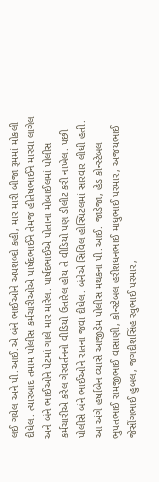લઈ ગયેલ અને પી.આઈ.એ બંને ભાઈઓને અપશબ્દો કહી, માર મારી બીજા રૂમમાં મોકલી દીધેલ. ત્યારબાદ તમામ પોલીસ કર્મચારીઓએ પાર્ષદભાઈને તેમજ હીતેષભાઈને મારવા લાગેલ અને બંને ભાઈઓને પેટમાં ગાલે માર મારેલ. પાર્ષદભાઈએ પોતાના મોબાઈલમાં પોલીસ કર્મચારીએ કરેલ ગેરવર્તનનો વીડિયો ઉતારેલ હોય તે વીડિયો પણ ડીલીટ કરી નાખેલ. પછી પોલીસે બંને ભાઈઓને રાતના જવા દીધેલ. બંનેએ સિવિલ હોસ્પિટલમાં સારવાર લીધી હતી. આ અંગે હર્ષાબેન વ્યાસે આજીડેમ પોલીસ મથકના પી.આઈ. જાડેજા, હેડ કોન્સ્ટેબલ ભુપતભાઈ રામજીભાઈ વાસાણી, કોન્સ્ટેબલ હરીશધનભાઈ માધુભાઈ પરમાર, અજયભાઈ જેસીંગભાઈ હુબલ, જગદીશસિંહ રવુભાઈ પરમાર,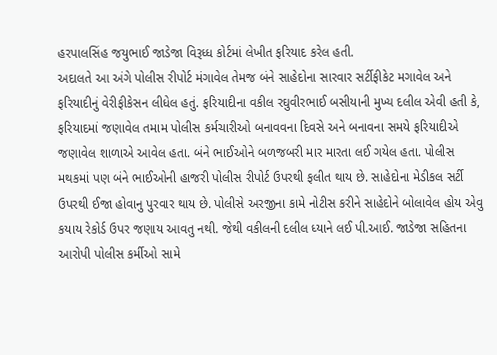હરપાલસિંહ જયુભાઈ જાડેજા વિરૂધ્ધ કોર્ટમાં લેખીત ફરિયાદ કરેલ હતી.
અદાલતે આ અંગે પોલીસ રીપોર્ટ મંગાવેલ તેમજ બંને સાહેદોના સારવાર સર્ટીફીકેટ મગાવેલ અને ફરિયાદીનું વેરીફીકેસન લીધેલ હતું. ફરિયાદીના વકીલ રઘુવીરભાઈ બસીયાની મુખ્ય દલીલ એવી હતી કે, ફરિયાદમાં જણાવેલ તમામ પોલીસ કર્મચારીઓ બનાવવના દિવસે અને બનાવના સમયે ફરિયાદીએ જણાવેલ શાળાએ આવેલ હતા. બંને ભાઈઓને બળજબરી માર મારતા લઈ ગયેલ હતા. પોલીસ મથકમાં પણ બંને ભાઈઓની હાજરી પોલીસ રીપોર્ટ ઉપરથી ફલીત થાય છે. સાહેદોના મેડીકલ સર્ટી ઉપરથી ઈજા હોવાનુ પુરવાર થાય છે. પોલીસે અરજીના કામે નોટીસ કરીને સાહેદોને બોલાવેલ હોય એવુ કયાય રેકોર્ડ ઉપર જણાય આવતુ નથી. જેથી વકીલની દલીલ ધ્યાને લઈ પી.આઈ. જાડેજા સહિતના આરોપી પોલીસ કર્મીઓ સામે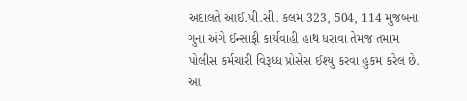અદાલતે આઈ.પી.સી. કલમ 323, 504, 114 મુજબના ગુના અંગે ઈન્સાફી કાર્યવાહી હાથ ધરાવા તેમજ તમામ પોલીસ કર્મચારી વિરૂધ્ધ પ્રોસેસ ઈશ્યુ કરવા હુકમ કરેલ છે. આ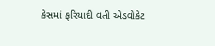કેસમાં ફરિયાદી વતી એડવોકેટ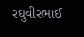રઘુવીરભાઈ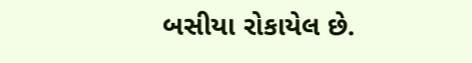બસીયા રોકાયેલ છે.